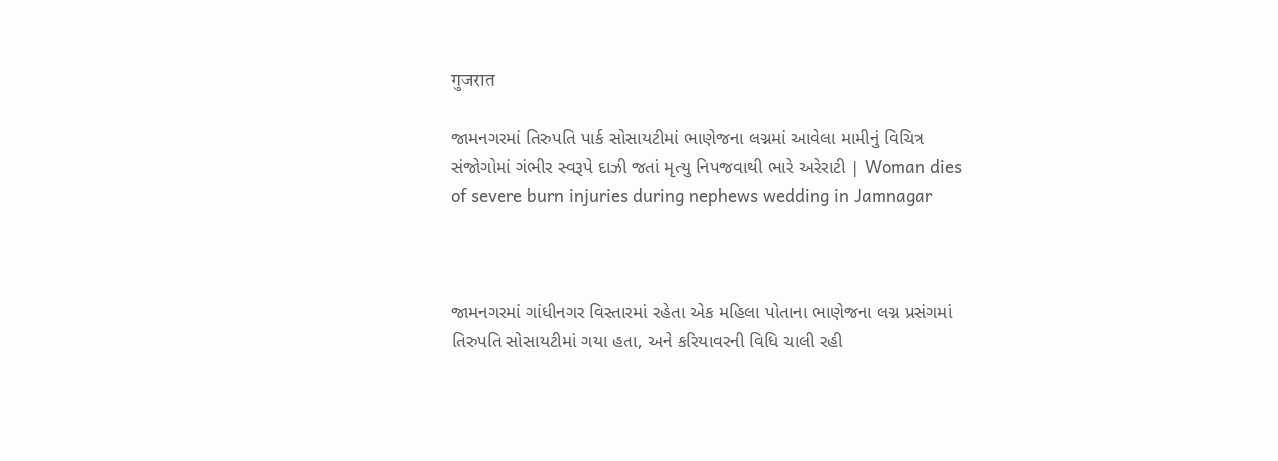गुजरात

જામનગરમાં તિરુપતિ પાર્ક સોસાયટીમાં ભાણેજના લગ્નમાં આવેલા મામીનું વિચિત્ર સંજોગોમાં ગંભીર સ્વરૂપે દાઝી જતાં મૃત્યુ નિપજવાથી ભારે અરેરાટી | Woman dies of severe burn injuries during nephews wedding in Jamnagar



જામનગરમાં ગાંધીનગર વિસ્તારમાં રહેતા એક મહિલા પોતાના ભાણેજના લગ્ન પ્રસંગમાં તિરુપતિ સોસાયટીમાં ગયા હતા, અને કરિયાવરની વિધિ ચાલી રહી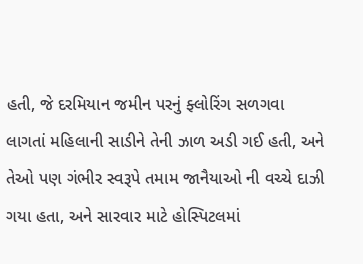હતી, જે દરમિયાન જમીન પરનું ફ્લોરિંગ સળગવા લાગતાં મહિલાની સાડીને તેની ઝાળ અડી ગઈ હતી, અને તેઓ પણ ગંભીર સ્વરૂપે તમામ જાનૈયાઓ ની વચ્ચે દાઝી ગયા હતા, અને સારવાર માટે હોસ્પિટલમાં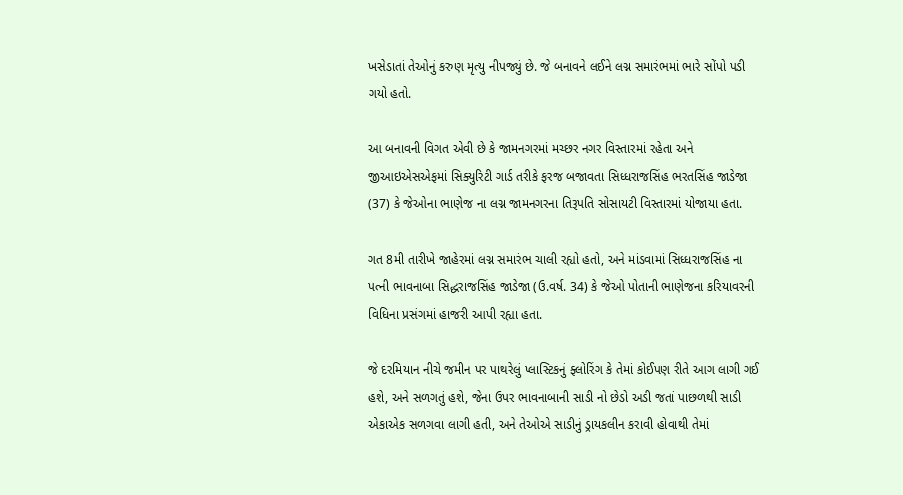ખસેડાતાં તેઓનું કરુણ મૃત્યુ નીપજ્યું છે. જે બનાવને લઈને લગ્ન સમારંભમાં ભારે સોંપો પડી ગયો હતો.

આ બનાવની વિગત એવી છે કે જામનગરમાં મચ્છર નગર વિસ્તારમાં રહેતા અને જીઆઇએસએફમાં સિક્યુરિટી ગાર્ડ તરીકે ફરજ બજાવતા સિધ્ધરાજસિંહ ભરતસિંહ જાડેજા (37) કે જેઓના ભાણેજ ના લગ્ન જામનગરના તિરૂપતિ સોસાયટી વિસ્તારમાં યોજાયા હતા.

ગત 8મી તારીખે જાહેરમાં લગ્ન સમારંભ ચાલી રહ્યો હતો, અને માંડવામાં સિધ્ધરાજસિંહ ના પત્ની ભાવનાબા સિદ્ધરાજસિંહ જાડેજા (ઉ.વર્ષ. 34) કે જેઓ પોતાની ભાણેજના કરિયાવરની વિધિના પ્રસંગમાં હાજરી આપી રહ્યા હતા.

જે દરમિયાન નીચે જમીન પર પાથરેલું પ્લાસ્ટિકનું ફ્લોરિંગ કે તેમાં કોઈપણ રીતે આગ લાગી ગઈ હશે, અને સળગતું હશે, જેના ઉપર ભાવનાબાની સાડી નો છેડો અડી જતાં પાછળથી સાડી એકાએક સળગવા લાગી હતી, અને તેઓએ સાડીનું ડ્રાયકલીન કરાવી હોવાથી તેમાં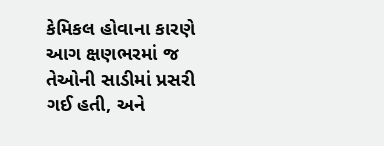કેમિકલ હોવાના કારણે આગ ક્ષણભરમાં જ તેઓની સાડીમાં પ્રસરી ગઈ હતી, અને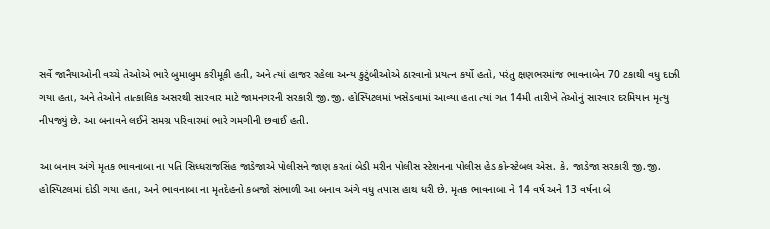સર્વે જાનૈયાઓની વચ્ચે તેઓએ ભારે બુમાબુમ કરીમૂકી હતી, અને ત્યાં હાજર રહેલા અન્ય કુટુંબીઓએ ઠારવાનો પ્રયત્ન કર્યો હતો, પરંતુ ક્ષણભરમાંજ ભાવનાબેન 70 ટકાથી વધુ દાઝી ગયા હતા, અને તેઓને તાત્કાલિક અસરથી સારવાર માટે જામનગરની સરકારી જી.જી. હોસ્પિટલમાં ખસેડવામાં આવ્યા હતા ત્યાં ગત 14મી તારીખે તેઓનું સારવાર દરમિયાન મૃત્યુ નીપજ્યું છે. આ બનાવને લઈને સમગ્ર પરિવારમાં ભારે ગમગીની છવાઈ હતી.

આ બનાવ અંગે મૃતક ભાવનાબા ના પતિ સિધ્ધરાજસિંહ જાડેજાએ પોલીસને જાણ કરતાં બેડી મરીન પોલીસ સ્ટેશનના પોલીસ હેડ કોન્સ્ટેબલ એસ. કે. જાડેજા સરકારી જી.જી. હોસ્પિટલમાં દોડી ગયા હતા, અને ભાવનાબા ના મૃતદેહનો કબજો સંભાળી આ બનાવ અંગે વધુ તપાસ હાથ ધરી છે. મૃતક ભાવનાબા ને 14 વર્ષ અને 13 વર્ષના બે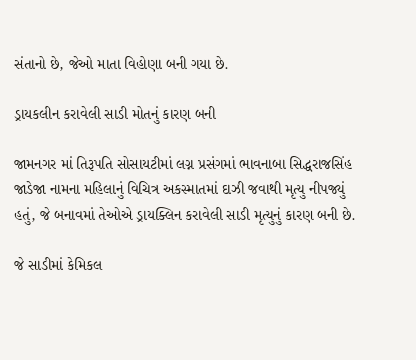સંતાનો છે, જેઓ માતા વિહોણા બની ગયા છે.

ડ્રાયકલીન કરાવેલી સાડી મોતનું કારણ બની

જામનગર માં તિરૂપતિ સોસાયટીમાં લગ્ન પ્રસંગમાં ભાવનાબા સિદ્ધરાજસિંહ જાડેજા નામના મહિલાનું વિચિત્ર અકસ્માતમાં દાઝી જવાથી મૃત્યુ નીપજ્યું હતું, જે બનાવમાં તેઓએ ડ્રાયક્લિન કરાવેલી સાડી મૃત્યુનું કારણ બની છે.

જે સાડીમાં કેમિકલ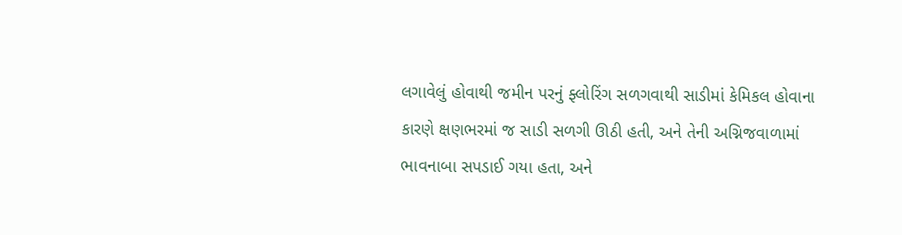લગાવેલું હોવાથી જમીન પરનું ફ્લોરિંગ સળગવાથી સાડીમાં કેમિકલ હોવાના કારણે ક્ષણભરમાં જ સાડી સળગી ઊઠી હતી, અને તેની અગ્નિજવાળામાં ભાવનાબા સપડાઈ ગયા હતા, અને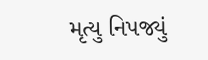મૃત્યુ નિપજ્યું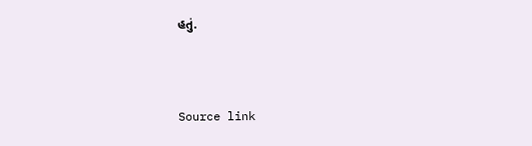હતું.



Source link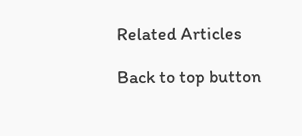Related Articles

Back to top button